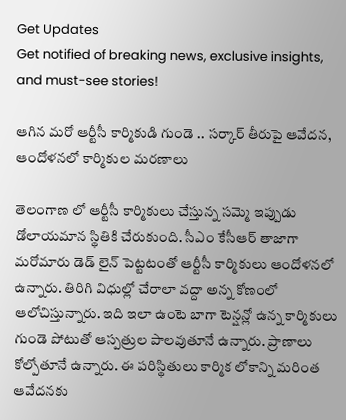Get Updates
Get notified of breaking news, exclusive insights, and must-see stories!

ఆగిన మరో ఆర్టీసీ కార్మికుడి గుండె .. సర్కార్ తీరుపై ఆవేదన, ఆందోళనలో కార్మికుల మరణాలు

తెలంగాణ లో ఆర్టీసీ కార్మికులు చేస్తున్న సమ్మె ఇప్పుడు డోలాయమాన స్థితికి చేరుకుంది. సీఎం కేసీఆర్ తాజాగా మరోమారు డెడ్ లైన్ పెట్టటంతో ఆర్టీసీ కార్మికులు ఆందోళనలో ఉన్నారు. తిరిగి విధుల్లో చేరాలా వద్దా అన్న కోణంలో ఆలోచిస్తున్నారు. ఇది ఇలా ఉంటె బాగా టెన్షన్లో ఉన్న కార్మికులు గుండె పోటుతో ఆస్పత్రుల పాలవుతూనే ఉన్నారు. ప్రాణాలు కోల్పోతూనే ఉన్నారు. ఈ పరిస్థితులు కార్మిక లోకాన్ని మరింత ఆవేదనకు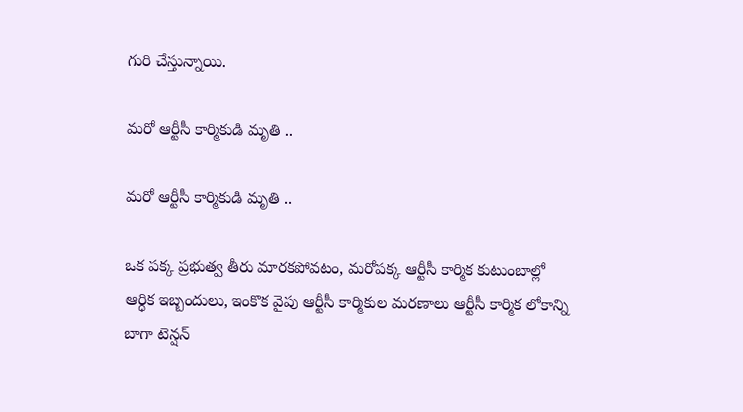గురి చేస్తున్నాయి.

మరో ఆర్టీసీ కార్మికుడి మృతి ..

మరో ఆర్టీసీ కార్మికుడి మృతి ..

ఒక పక్క ప్రభుత్వ తీరు మారకపోవటం, మరోపక్క ఆర్టీసీ కార్మిక కుటుంబాల్లో ఆర్ధిక ఇబ్బందులు, ఇంకొక వైపు ఆర్టీసీ కార్మికుల మరణాలు ఆర్టీసీ కార్మిక లోకాన్ని బాగా టెన్షన్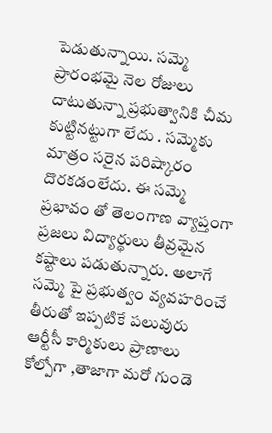పెడుతున్నాయి. సమ్మె ప్రారంభమై నెల రోజులు దాటుతున్నా ప్రభుత్వానికి చీమ కుట్టినట్టుగా లేదు . సమ్మెకు మాత్రం సరైన పరిష్కారం దొరకడంలేదు. ఈ సమ్మె ప్రభావం తో తెలంగాణ వ్యాప్తంగా ప్రజలు విద్యార్థులు తీవ్రమైన కష్టాలు పడుతున్నారు. అలాగే సమ్మె పై ప్రభుత్వం వ్యవహరించే తీరుతో ఇప్పటికే పలువురు ఆర్టీసీ కార్మికులు ప్రాణాలు కోల్పోగా ,తాజాగా మరో గుండె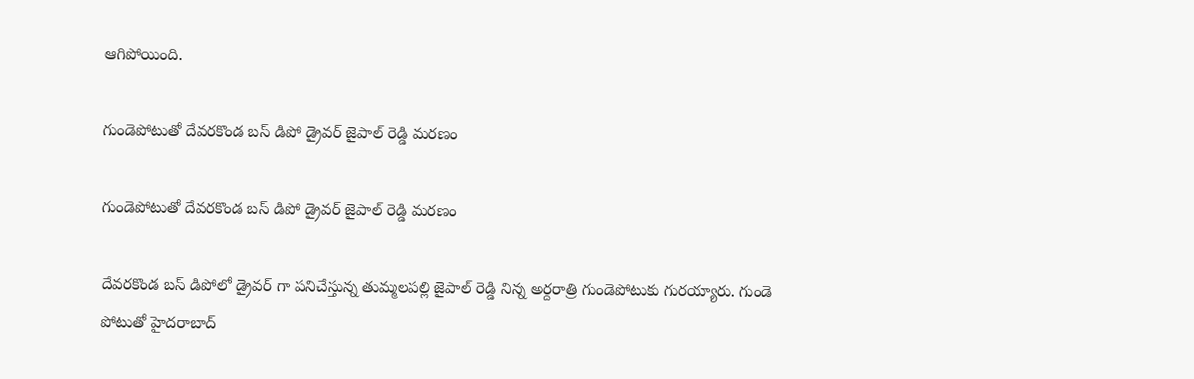ఆగిపోయింది.

గుండెపోటుతో దేవరకొండ బస్ డిపో డ్రైవర్ జైపాల్ రెడ్డి మరణం

గుండెపోటుతో దేవరకొండ బస్ డిపో డ్రైవర్ జైపాల్ రెడ్డి మరణం

దేవరకొండ బస్ డిపోలో డ్రైవర్ గా పనిచేస్తున్న తుమ్మలపల్లి జైపాల్ రెడ్డి నిన్న అర్దరాత్రి గుండెపోటుకు గురయ్యారు. గుండె పోటుతో హైదరాబాద్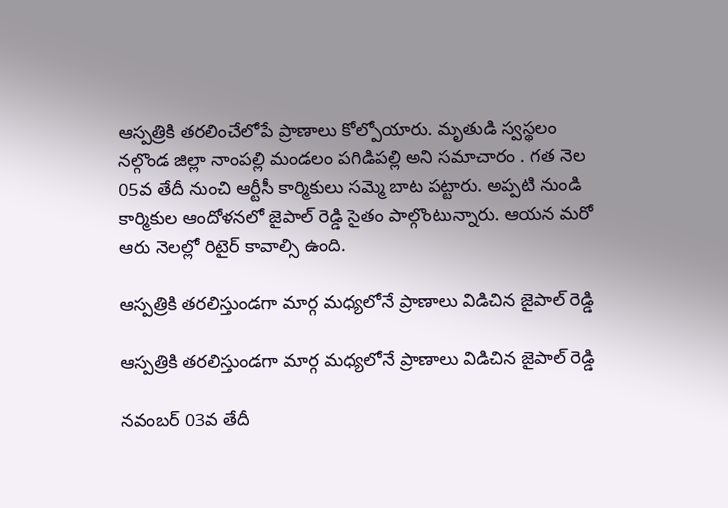ఆస్పత్రికి తరలించేలోపే ప్రాణాలు కోల్పోయారు. మృతుడి స్వస్థలం నల్గొండ జిల్లా నాంపల్లి మండలం పగిడిపల్లి అని సమాచారం . గత నెల 05వ తేదీ నుంచి ఆర్టీసీ కార్మికులు సమ్మె బాట పట్టారు. అప్పటి నుండి కార్మికుల ఆందోళనలో జైపాల్ రెడ్డి సైతం పాల్గొంటున్నారు. ఆయన మరో ఆరు నెలల్లో రిటైర్ కావాల్సి ఉంది.

ఆస్పత్రికి తరలిస్తుండగా మార్గ మధ్యలోనే ప్రాణాలు విడిచిన జైపాల్ రెడ్డి

ఆస్పత్రికి తరలిస్తుండగా మార్గ మధ్యలోనే ప్రాణాలు విడిచిన జైపాల్ రెడ్డి

నవంబర్ 03వ తేదీ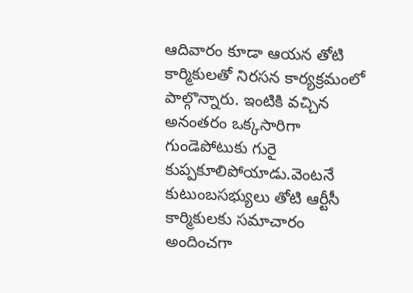ఆదివారం కూడా ఆయన తోటి కార్మికులతో నిరసన కార్యక్రమంలో పాల్గొన్నారు. ఇంటికి వచ్చిన అనంతరం ఒక్కసారిగా గుండెపోటుకు గురై కుప్పకూలిపోయాడు.వెంటనే కుటుంబసభ్యులు తోటి ఆర్టీసీ కార్మికులకు సమాచారం అందించగా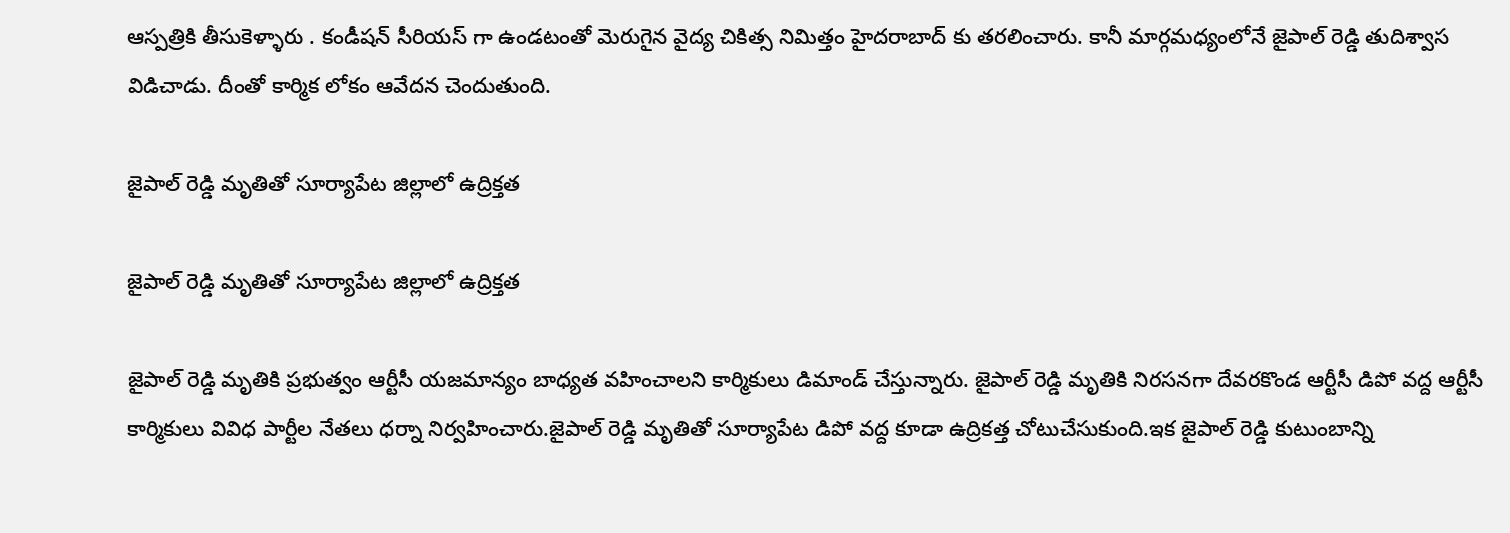ఆస్పత్రికి తీసుకెళ్ళారు . కండీషన్ సీరియస్ గా ఉండటంతో మెరుగైన వైద్య చికిత్స నిమిత్తం హైదరాబాద్ కు తరలించారు. కానీ మార్గమధ్యంలోనే జైపాల్ రెడ్డి తుదిశ్వాస విడిచాడు. దీంతో కార్మిక లోకం ఆవేదన చెందుతుంది.

జైపాల్ రెడ్డి మృతితో సూర్యాపేట జిల్లాలో ఉద్రిక్తత

జైపాల్ రెడ్డి మృతితో సూర్యాపేట జిల్లాలో ఉద్రిక్తత

జైపాల్ రెడ్డి మృతికి ప్రభుత్వం ఆర్టీసీ యజమాన్యం బాధ్యత వహించాలని కార్మికులు డిమాండ్ చేస్తున్నారు. జైపాల్ రెడ్డి మృతికి నిరసనగా దేవరకొండ ఆర్టీసీ డిపో వద్ద ఆర్టీసీ కార్మికులు వివిధ పార్టీల నేతలు ధర్నా నిర్వహించారు.జైపాల్ రెడ్డి మృతితో సూర్యాపేట డిపో వద్ద కూడా ఉద్రికత్త చోటుచేసుకుంది.ఇక జైపాల్ రెడ్డి కుటుంబాన్ని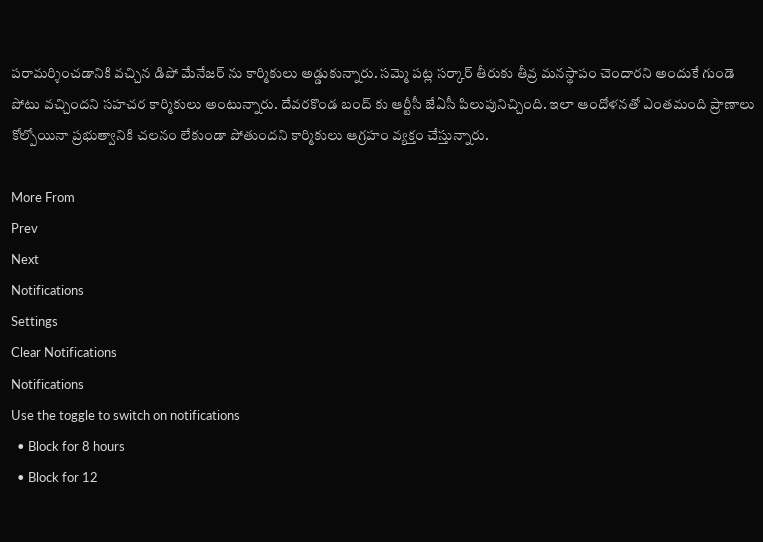పరామర్శించడానికి వచ్చిన డిపో మేనేజర్ ను కార్మికులు అడ్డుకున్నారు. సమ్మె పట్ల సర్కార్ తీరుకు తీవ్ర మనస్థాపం చెందారని అందుకే గుండె పోటు వచ్చిందని సహచర కార్మికులు అంటున్నారు. దేవరకొండ బంద్ కు ఆర్టీసీ జేఏసీ పిలుపునిచ్చింది. ఇలా ఆందోళనతో ఎంతమంది ప్రాణాలు కోల్పోయినా ప్రభుత్వానికి చలనం లేకుండా పోతుందని కార్మికులు ఆగ్రహం వ్యక్తం చేస్తున్నారు.

More From
Prev
Next
Notifications
Settings
Clear Notifications
Notifications
Use the toggle to switch on notifications
  • Block for 8 hours
  • Block for 12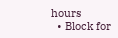hours
  • Block for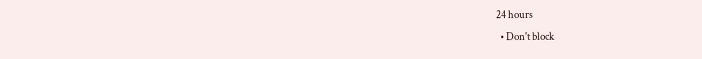24 hours
  • Don't block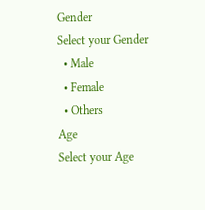Gender
Select your Gender
  • Male
  • Female
  • Others
Age
Select your Age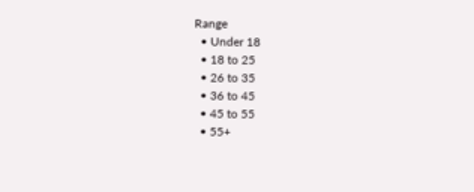Range
  • Under 18
  • 18 to 25
  • 26 to 35
  • 36 to 45
  • 45 to 55
  • 55+